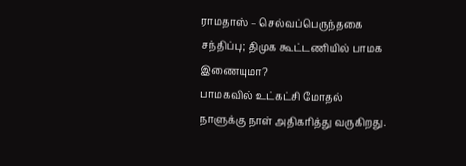ராமதாஸ் – செல்வப்பெருந்தகை சந்திப்பு; திமுக கூட்டணியில் பாமக இணையுமா?
பாமகவில் உட்கட்சி மோதல் நாளுக்கு நாள் அதிகரித்து வருகிறது.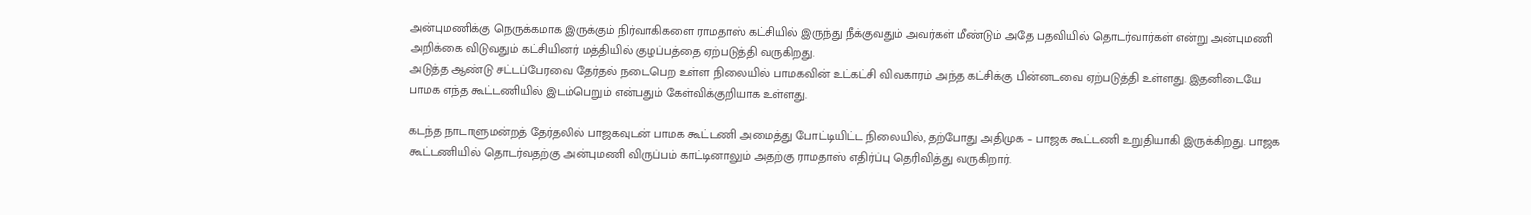அன்புமணிக்கு நெருக்கமாக இருக்கும் நிர்வாகிகளை ராமதாஸ் கட்சியில் இருந்து நீக்குவதும் அவர்கள் மீண்டும் அதே பதவியில் தொடர்வார்கள் என்று அன்புமணி அறிக்கை விடுவதும் கட்சியினர் மத்தியில் குழப்பத்தை ஏற்படுத்தி வருகிறது.
அடுத்த ஆண்டு சட்டப்பேரவை தேர்தல் நடைபெற உள்ள நிலையில் பாமகவின் உட்கட்சி விவகாரம் அந்த கட்சிக்கு பின்னடவை ஏற்படுத்தி உள்ளது. இதனிடையே பாமக எந்த கூட்டணியில் இடம்பெறும் என்பதும் கேள்விக்குறியாக உள்ளது.

கடந்த நாடாளுமன்றத் தேர்தலில் பாஜகவுடன் பாமக கூட்டணி அமைத்து போட்டியிட்ட நிலையில், தற்போது அதிமுக – பாஜக கூட்டணி உறுதியாகி இருக்கிறது. பாஜக கூட்டணியில் தொடர்வதற்கு அன்புமணி விருப்பம் காட்டினாலும் அதற்கு ராமதாஸ் எதிர்ப்பு தெரிவித்து வருகிறார்.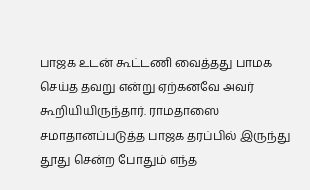பாஜக உடன் கூட்டணி வைத்தது பாமக செய்த தவறு என்று ஏற்கனவே அவர் கூறியியிருந்தார். ராமதாஸை சமாதானப்படுத்த பாஜக தரப்பில் இருந்து தூது சென்ற போதும் எந்த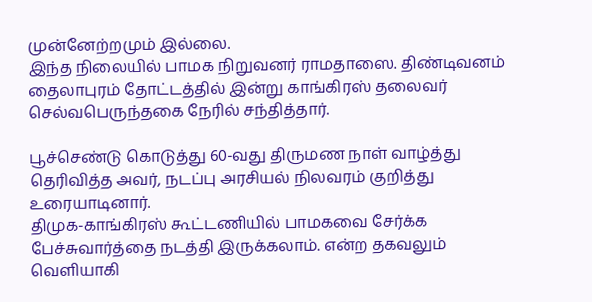முன்னேற்றமும் இல்லை.
இந்த நிலையில் பாமக நிறுவனர் ராமதாஸை. திண்டிவனம் தைலாபுரம் தோட்டத்தில் இன்று காங்கிரஸ் தலைவர் செல்வபெருந்தகை நேரில் சந்தித்தார்.

பூச்செண்டு கொடுத்து 60-வது திருமண நாள் வாழ்த்து தெரிவித்த அவர், நடப்பு அரசியல் நிலவரம் குறித்து உரையாடினார்.
திமுக-காங்கிரஸ் கூட்டணியில் பாமகவை சேர்க்க பேச்சுவார்த்தை நடத்தி இருக்கலாம். என்ற தகவலும் வெளியாகி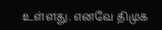உள்ளது. எனவே திமுக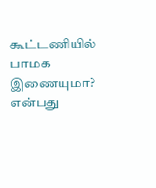கூட்டணியில் பாமக இணையுமா? என்பது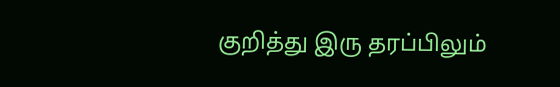குறித்து இரு தரப்பிலும்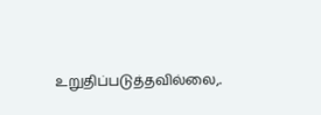உறுதிப்படுத்தவில்லை,.